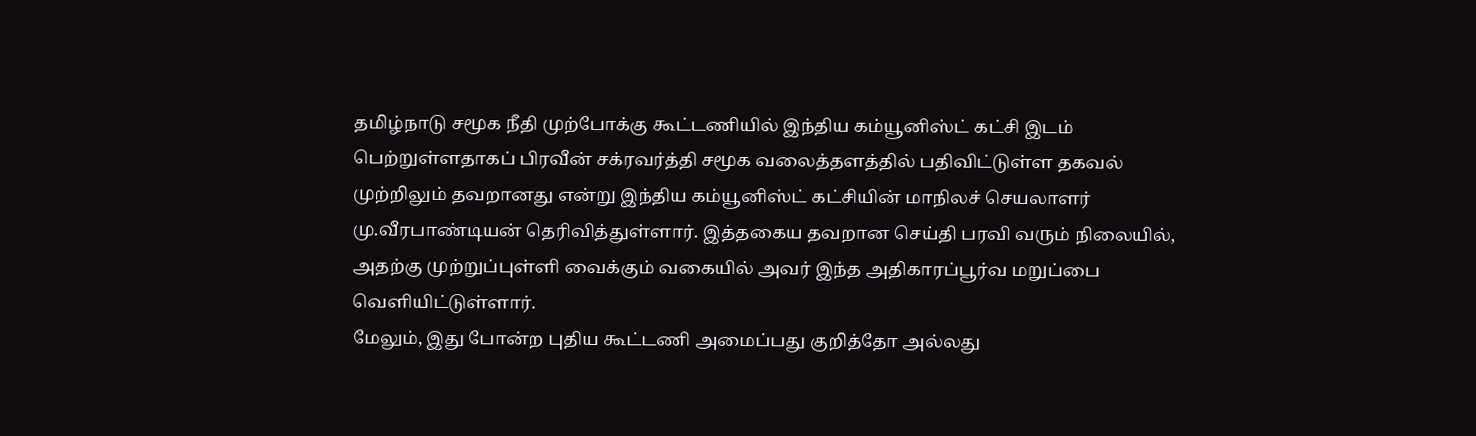தமிழ்நாடு சமூக நீதி முற்போக்கு கூட்டணியில் இந்திய கம்யூனிஸ்ட் கட்சி இடம் பெற்றுள்ளதாகப் பிரவீன் சக்ரவர்த்தி சமூக வலைத்தளத்தில் பதிவிட்டுள்ள தகவல் முற்றிலும் தவறானது என்று இந்திய கம்யூனிஸ்ட் கட்சியின் மாநிலச் செயலாளர் மு.வீரபாண்டியன் தெரிவித்துள்ளார். இத்தகைய தவறான செய்தி பரவி வரும் நிலையில், அதற்கு முற்றுப்புள்ளி வைக்கும் வகையில் அவர் இந்த அதிகாரப்பூர்வ மறுப்பை வெளியிட்டுள்ளார்.
மேலும், இது போன்ற புதிய கூட்டணி அமைப்பது குறித்தோ அல்லது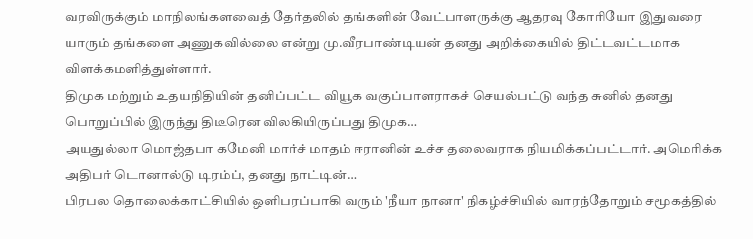வரவிருக்கும் மாநிலங்களவைத் தேர்தலில் தங்களின் வேட்பாளருக்கு ஆதரவு கோரியோ இதுவரை யாரும் தங்களை அணுகவில்லை என்று மு.வீரபாண்டியன் தனது அறிக்கையில் திட்டவட்டமாக விளக்கமளித்துள்ளார்.
திமுக மற்றும் உதயநிதியின் தனிப்பட்ட வியூக வகுப்பாளராகச் செயல்பட்டு வந்த சுனில் தனது பொறுப்பில் இருந்து திடீரென விலகியிருப்பது திமுக…
அயதுல்லா மொஜ்தபா கமேனி மார்ச் மாதம் ஈரானின் உச்ச தலைவராக நியமிக்கப்பட்டார். அமெரிக்க அதிபர் டொனால்டு டிரம்ப், தனது நாட்டின்…
பிரபல தொலைக்காட்சியில் ஒளிபரப்பாகி வரும் 'நீயா நானா' நிகழ்ச்சியில் வாரந்தோறும் சமூகத்தில்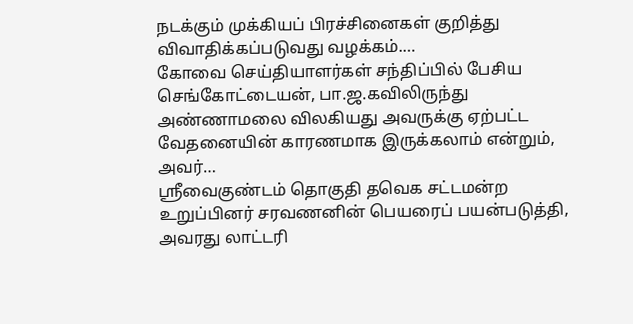நடக்கும் முக்கியப் பிரச்சினைகள் குறித்து விவாதிக்கப்படுவது வழக்கம்.…
கோவை செய்தியாளர்கள் சந்திப்பில் பேசிய செங்கோட்டையன், பா.ஜ.கவிலிருந்து அண்ணாமலை விலகியது அவருக்கு ஏற்பட்ட வேதனையின் காரணமாக இருக்கலாம் என்றும், அவர்…
ஸ்ரீவைகுண்டம் தொகுதி தவெக சட்டமன்ற உறுப்பினர் சரவணனின் பெயரைப் பயன்படுத்தி, அவரது லாட்டரி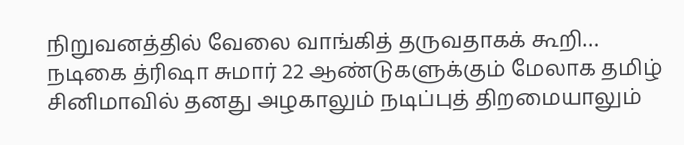நிறுவனத்தில் வேலை வாங்கித் தருவதாகக் கூறி…
நடிகை த்ரிஷா சுமார் 22 ஆண்டுகளுக்கும் மேலாக தமிழ் சினிமாவில் தனது அழகாலும் நடிப்புத் திறமையாலும்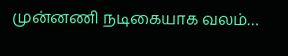முன்னணி நடிகையாக வலம்…